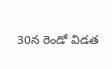30న రెండో విడత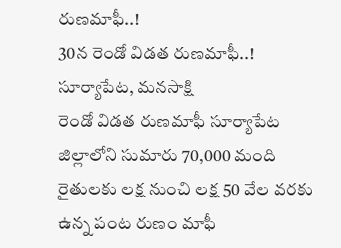రుణమాఫీ..!
30న రెండో విడత రుణమాఫీ..!
సూర్యాపేట, మనసాక్షి
రెండో విడత రుణమాఫీ సూర్యాపేట జిల్లాలోని సుమారు 70,000 మంది రైతులకు లక్ష నుంచి లక్ష 50 వేల వరకు ఉన్న పంట రుణం మాఫీ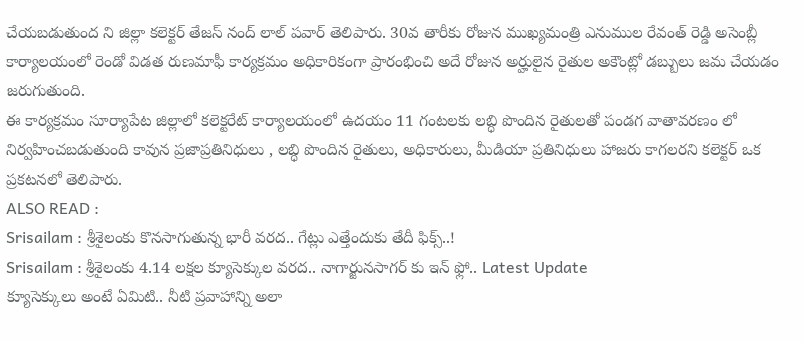చేయబడుతుంద ని జిల్లా కలెక్టర్ తేజస్ నంద్ లాల్ పవార్ తెలిపారు. 30వ తారీకు రోజున ముఖ్యమంత్రి ఎనుముల రేవంత్ రెడ్డి అసెంబ్లీ కార్యాలయంలో రెండో విడత రుణమాఫీ కార్యక్రమం అధికారికంగా ప్రారంభించి అదే రోజున అర్హులైన రైతుల అకౌంట్లో డబ్బులు జమ చేయడం జరుగుతుంది.
ఈ కార్యక్రమం సూర్యాపేట జిల్లాలో కలెక్టరేట్ కార్యాలయంలో ఉదయం 11 గంటలకు లబ్ధి పొందిన రైతులతో పండగ వాతావరణం లో నిర్వహించబడుతుంది కావున ప్రజాప్రతినిధులు , లబ్ధి పొందిన రైతులు, అధికారులు, మీడియా ప్రతినిధులు హాజరు కాగలరని కలెక్టర్ ఒక ప్రకటనలో తెలిపారు.
ALSO READ :
Srisailam : శ్రీశైలంకు కొనసాగుతున్న భారీ వరద.. గేట్లు ఎత్తేందుకు తేదీ ఫిక్స్..!
Srisailam : శ్రీశైలంకు 4.14 లక్షల క్యూసెక్కుల వరద.. నాగార్జునసాగర్ కు ఇన్ ఫ్లో.. Latest Update
క్యూసెక్కులు అంటే ఏమిటి.. నీటి ప్రవాహాన్ని అలా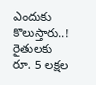ఎందుకు కొలుస్తారు..!
రైతులకు రూ. 5 లక్షల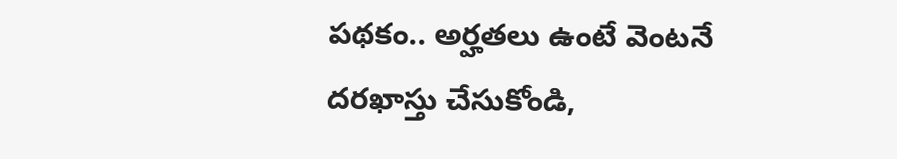పథకం.. అర్హతలు ఉంటే వెంటనే దరఖాస్తు చేసుకోండి,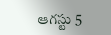ఆగస్టు 5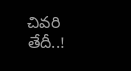చివరి తేదీ..!